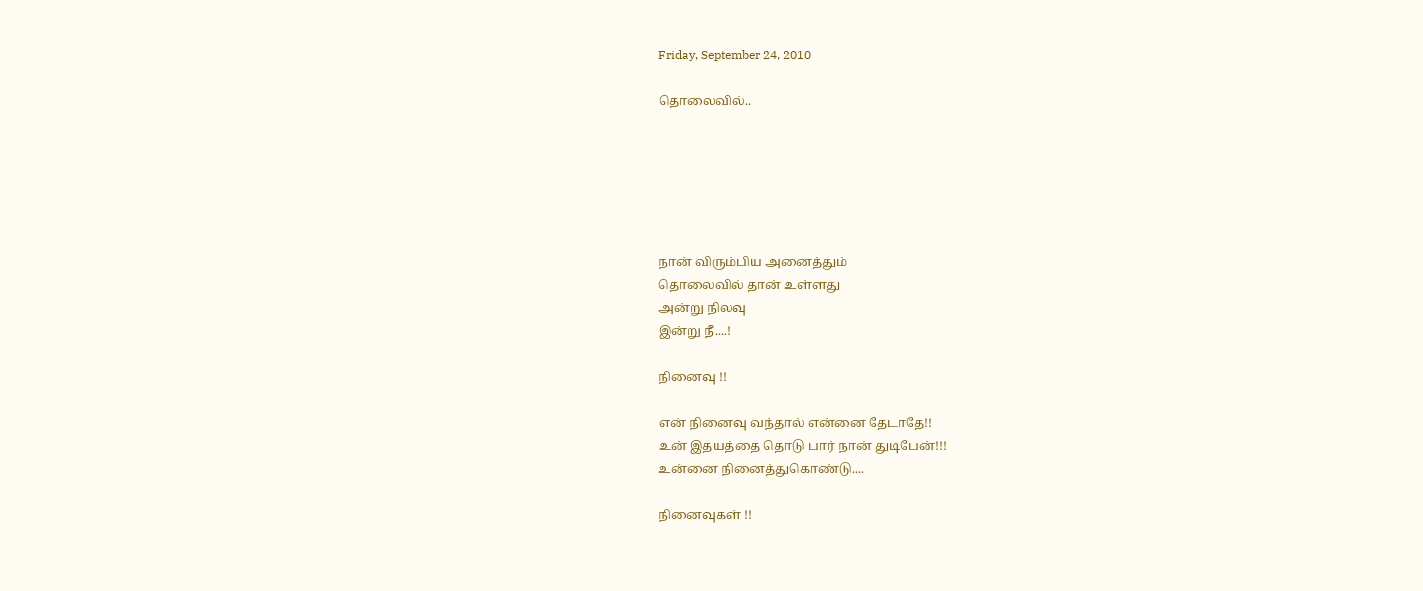Friday, September 24, 2010

தொலைவில்..






நான் விரும்பிய அனைத்தும்
தொலைவில் தான் உள்ளது
அன்று நிலவு
இன்று நீ....!

நினைவு !!

என் நினைவு வந்தால் என்னை தேடாதே!!
உன் இதயத்தை தொடு பார் நான் துடிபேன்!!!
உன்னை நினைத்துகொண்டு....

நினைவுகள் !!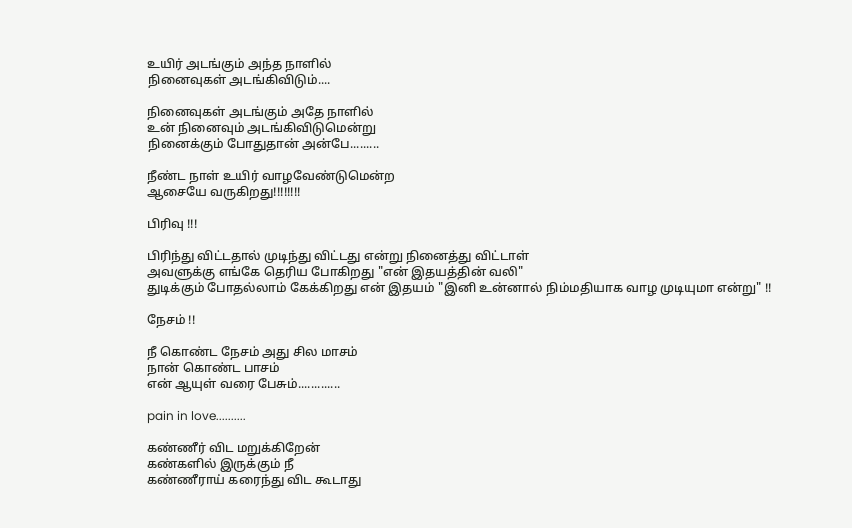உயிர் அடங்கும் அந்த நாளில்
நினைவுகள் அடங்கிவிடும்....

நினைவுகள் அடங்கும் அதே நாளில்
உன் நினைவும் அடங்கிவிடுமென்று
நினைக்கும் போதுதான் அன்பே.........

நீண்ட நாள் உயிர் வாழவேண்டுமென்ற
ஆசையே வருகிறது!!!!!!!!

பிரிவு !!!

பிரிந்து விட்டதால் முடிந்து விட்டது என்று நினைத்து விட்டாள்
அவளுக்கு எங்கே தெரிய போகிறது "என் இதயத்தின் வலி"
துடிக்கும் போதல்லாம் கேக்கிறது என் இதயம் "இனி உன்னால் நிம்மதியாக வாழ முடியுமா என்று" !!

நேசம் !!

நீ கொண்ட நேசம் அது சில மாசம்
நான் கொண்ட பாசம்
என் ஆயுள் வரை பேசும்.............

pain in love..........

கண்ணீர் விட மறுக்கிறேன்
கண்களில் இருக்கும் நீ
கண்ணீராய் கரைந்து விட கூடாது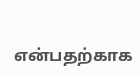என்பதற்காக